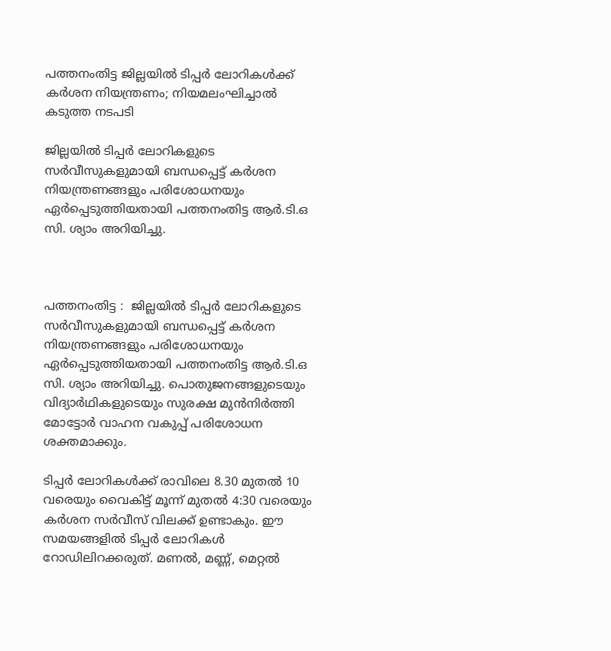പത്തനംതിട്ട ജില്ലയിൽ ടിപ്പർ ലോറികൾക്ക് കർശന നിയന്ത്രണം; നിയമലംഘിച്ചാൽ കടുത്ത നടപടി

ജില്ലയിൽ ടിപ്പർ ലോറികളുടെ സർവീസുകളുമായി ബന്ധപ്പെട്ട് കർശന നിയന്ത്രണങ്ങളും പരിശോധനയും ഏർപ്പെടുത്തിയതായി പത്തനംതിട്ട ആർ.ടി.ഒ സി. ശ്യാം അറിയിച്ചു.



പത്തനംതിട്ട :  ജില്ലയിൽ ടിപ്പർ ലോറികളുടെ സർവീസുകളുമായി ബന്ധപ്പെട്ട് കർശന നിയന്ത്രണങ്ങളും പരിശോധനയും ഏർപ്പെടുത്തിയതായി പത്തനംതിട്ട ആർ.ടി.ഒ സി. ശ്യാം അറിയിച്ചു. പൊതുജനങ്ങളുടെയും വിദ്യാർഥികളുടെയും സുരക്ഷ മുൻനിർത്തി മോട്ടോർ വാഹന വകുപ്പ് പരിശോധന ശക്തമാക്കും.

ടിപ്പർ ലോറികൾക്ക് രാവിലെ 8.30 മുതൽ 10 വരെയും വൈകിട്ട് മൂന്ന് മുതൽ 4:30 വരെയും കർശന സർവീസ് വിലക്ക് ഉണ്ടാകും. ഈ സമയങ്ങളിൽ ടിപ്പർ ലോറികൾ റോഡിലിറക്കരുത്. മണൽ, മണ്ണ്, മെറ്റൽ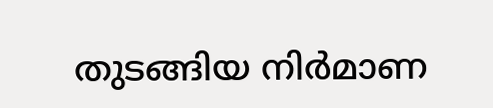തുടങ്ങിയ നിർമാണ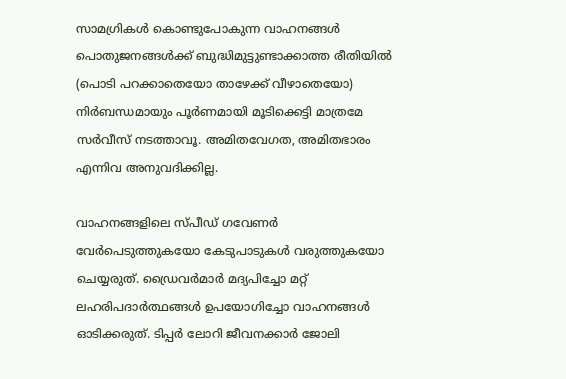സാമഗ്രികൾ കൊണ്ടുപോകുന്ന വാഹനങ്ങൾ പൊതുജനങ്ങൾക്ക് ബുദ്ധിമുട്ടുണ്ടാക്കാത്ത രീതിയിൽ (പൊടി പറക്കാതെയോ താഴേക്ക് വീഴാതെയോ) നിർബന്ധമായും പൂർണമായി മൂടിക്കെട്ടി മാത്രമേ സർവീസ് നടത്താവൂ. അമിതവേഗത, അമിതഭാരം എന്നിവ അനുവദിക്കില്ല.

വാഹനങ്ങളിലെ സ്പീഡ് ഗവേണർ വേർപെടുത്തുകയോ കേടുപാടുകൾ വരുത്തുകയോ ചെയ്യരുത്. ഡ്രൈവർമാർ മദ്യപിച്ചോ മറ്റ് ലഹരിപദാർത്ഥങ്ങൾ ഉപയോഗിച്ചോ വാഹനങ്ങൾ ഓടിക്കരുത്. ടിപ്പർ ലോറി ജീവനക്കാർ ജോലി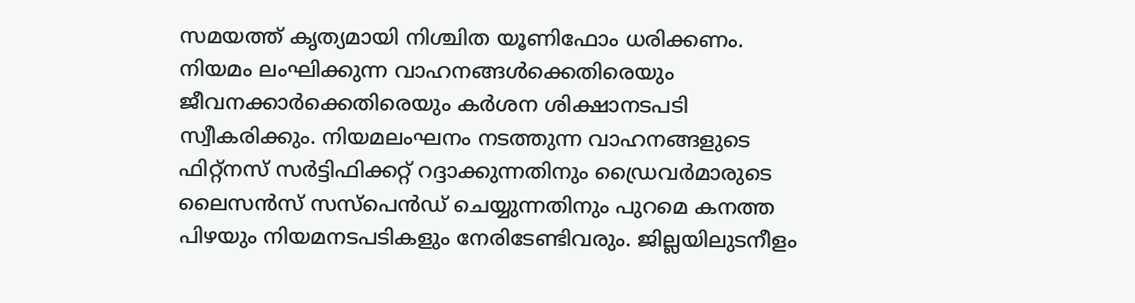സമയത്ത് കൃത്യമായി നിശ്ചിത യൂണിഫോം ധരിക്കണം. നിയമം ലംഘിക്കുന്ന വാഹനങ്ങൾക്കെതിരെയും ജീവനക്കാർക്കെതിരെയും കർശന ശിക്ഷാനടപടി സ്വീകരിക്കും. നിയമലംഘനം നടത്തുന്ന വാഹനങ്ങളുടെ ഫിറ്റ്‌നസ് സർട്ടിഫിക്കറ്റ് റദ്ദാക്കുന്നതിനും ഡ്രൈവർമാരുടെ ലൈസൻസ് സസ്‌പെൻഡ് ചെയ്യുന്നതിനും പുറമെ കനത്ത പിഴയും നിയമനടപടികളും നേരിടേണ്ടിവരും. ജില്ലയിലുടനീളം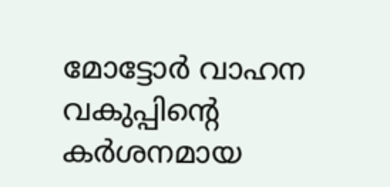മോട്ടോർ വാഹന വകുപ്പിന്റെ കർശനമായ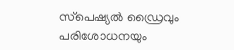സ്‌പെഷ്യൽ ഡ്രൈവും പരിശോധനയും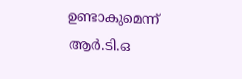ഉണ്ടാകുമെന്ന് ആർ.ടി.ഒ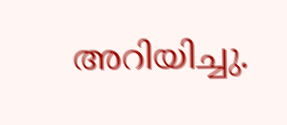അറിയിച്ചു.